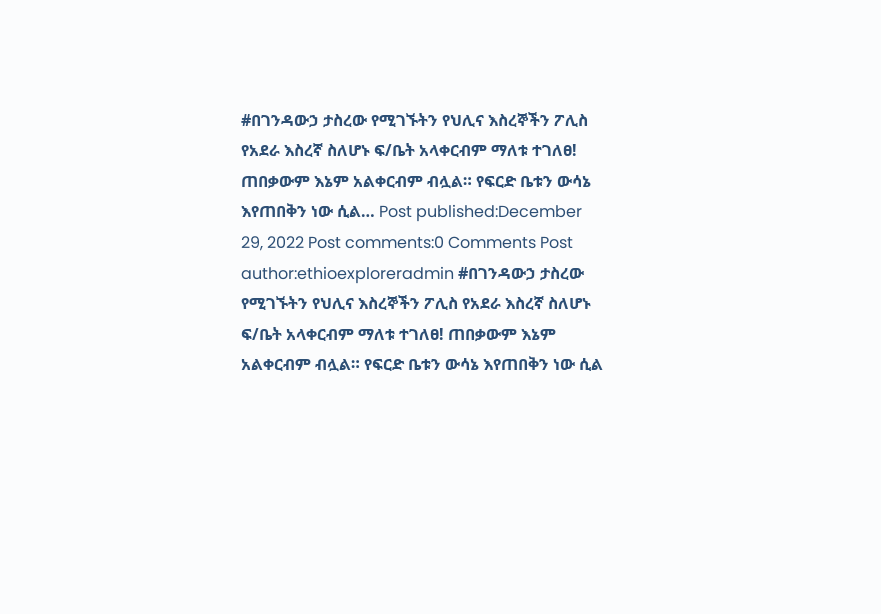#በገንዳውኃ ታስረው የሚገኙትን የህሊና እስረኞችን ፖሊስ የአደራ እስረኛ ስለሆኑ ፍ/ቤት አላቀርብም ማለቱ ተገለፀ! ጠበቃውም እኔም አልቀርብም ብሏል። የፍርድ ቤቱን ውሳኔ እየጠበቅን ነው ሲል… Post published:December 29, 2022 Post comments:0 Comments Post author:ethioexploreradmin #በገንዳውኃ ታስረው የሚገኙትን የህሊና እስረኞችን ፖሊስ የአደራ እስረኛ ስለሆኑ ፍ/ቤት አላቀርብም ማለቱ ተገለፀ! ጠበቃውም እኔም አልቀርብም ብሏል። የፍርድ ቤቱን ውሳኔ እየጠበቅን ነው ሲል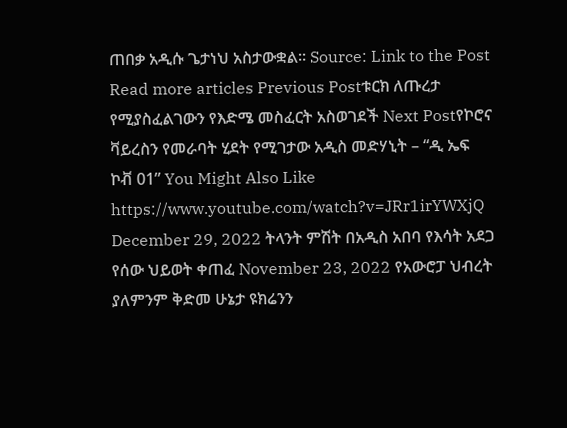ጠበቃ አዲሱ ጌታነህ አስታውቋል። Source: Link to the Post Read more articles Previous Postቱርክ ለጡረታ የሚያስፈልገውን የእድሜ መስፈርት አስወገደች Next Postየኮሮና ቫይረስን የመራባት ሂደት የሚገታው አዲስ መድሃኒት – “ዲ ኤፍ ኮቭ 01” You Might Also Like https://www.youtube.com/watch?v=JRr1irYWXjQ December 29, 2022 ትላንት ምሽት በአዲስ አበባ የእሳት አደጋ የሰው ህይወት ቀጠፈ November 23, 2022 የአውሮፓ ህብረት ያለምንም ቅድመ ሁኔታ ዩክሬንን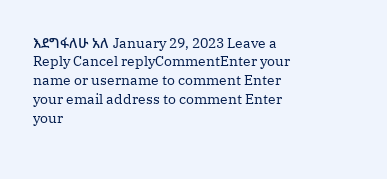እደግፋለሁ አለ January 29, 2023 Leave a Reply Cancel replyCommentEnter your name or username to comment Enter your email address to comment Enter your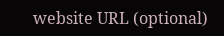website URL (optional)